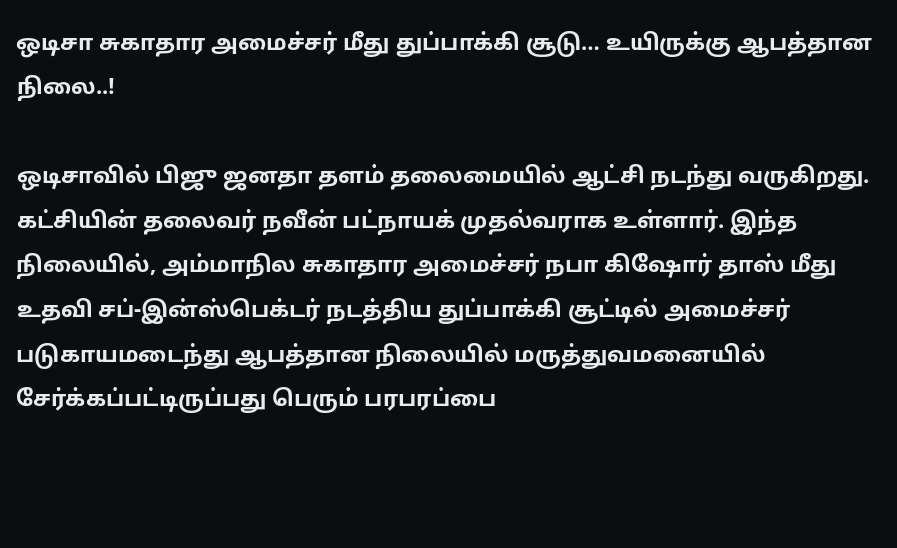ஒடிசா சுகாதார அமைச்சர் மீது துப்பாக்கி சூடு… உயிருக்கு ஆபத்தான நிலை..!

ஒடிசாவில் பிஜு ஜனதா தளம் தலைமையில் ஆட்சி நடந்து வருகிறது. கட்சியின் தலைவர் நவீன் பட்நாயக் முதல்வராக உள்ளார். இந்த நிலையில், அம்மாநில சுகாதார அமைச்சர் நபா கிஷோர் தாஸ் மீது உதவி சப்-இன்ஸ்பெக்டர் நடத்திய துப்பாக்கி சூட்டில் அமைச்சர் படுகாயமடைந்து ஆபத்தான நிலையில் மருத்துவமனையில் சேர்க்கப்பட்டிருப்பது பெரும் பரபரப்பை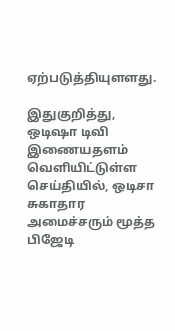ஏற்படுத்தியுளளது.

இதுகுறித்து, ஒடிஷா டிவி இணையதளம் வெளியிட்டுள்ள செய்தியில், ஒடிசா சுகாதார அமைச்சரும் மூத்த பிஜேடி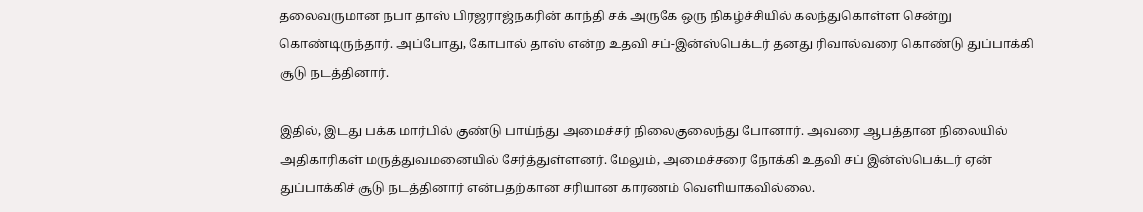தலைவருமான நபா தாஸ் பிரஜராஜ்நகரின் காந்தி சக் அருகே ஒரு நிகழ்ச்சியில் கலந்துகொள்ள சென்று கொண்டிருந்தார். அப்போது, கோபால் தாஸ் என்ற உதவி சப்-இன்ஸ்பெக்டர் தனது ரிவால்வரை கொண்டு துப்பாக்கி சூடு நடத்தினார்.

இதில், இடது பக்க மார்பில் குண்டு பாய்ந்து அமைச்சர் நிலைகுலைந்து போனார். அவரை ஆபத்தான நிலையில் அதிகாரிகள் மருத்துவமனையில் சேர்த்துள்ளனர். மேலும், அமைச்சரை நோக்கி உதவி சப் இன்ஸ்பெக்டர் ஏன் துப்பாக்கிச் சூடு நடத்தினார் என்பதற்கான சரியான காரணம் வெளியாகவில்லை.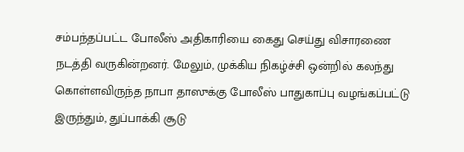சம்பந்தப்பட்ட போலீஸ் அதிகாரியை கைது செய்து விசாரணை நடத்தி வருகின்றனர். மேலும், முக்கிய நிகழ்ச்சி ஒன்றில் கலந்து கொள்ளவிருந்த நாபா தாஸுக்கு போலீஸ் பாதுகாப்பு வழங்கப்பட்டு இருந்தும், துப்பாக்கி சூடு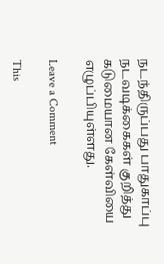நடந்திருப்பது பாதுகாப்பு நடவடிக்கைகள் குறித்து கடுமையான கேள்வியை எழுப்பியுள்ளது.

Leave a Comment

This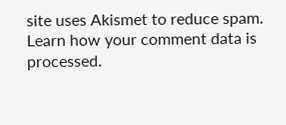site uses Akismet to reduce spam. Learn how your comment data is processed.